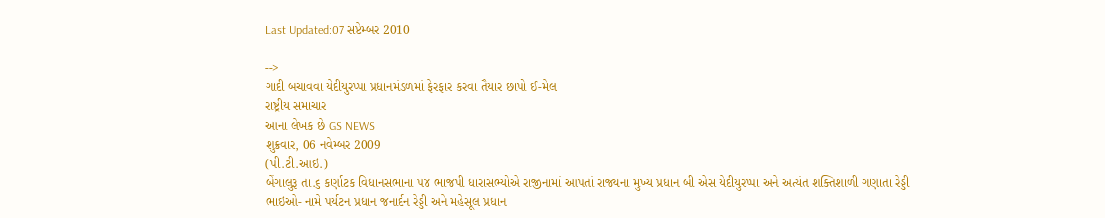Last Updated:07 સપ્ટેમ્બર 2010

-->
ગાદી બચાવવા યેદીયુરપ્પા પ્રધાનમંડળમાં ફેરફાર કરવા તૈયાર છાપો ઈ-મેલ
રાષ્ટ્રીય સમાચાર
આના લેખક છે GS NEWS
શુક્રવાર, 06 નવેમ્બર 2009
(પી.ટી.આઇ.)
બેંગાલુરૂ તા.૬ કર્ણાટક વિધાનસભાના ૫૪ ભાજપી ધારાસભ્યોએ રાજીનામાં આપતાં રાજ્યના મુખ્ય પ્રધાન બી એસ યેદીયુરપ્પા અને અત્યંત શક્તિશાળી ગણાતા રેડ્ડી ભાઇઓ- નામે પર્યટન પ્રધાન જનાર્દન રેડ્ડી અને મહેસૂલ પ્રધાન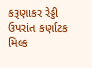કરૂણાકર રેડ્ડી ઉપરાંત કર્ણાટક મિલ્ક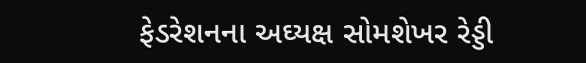ફેડરેશનના અઘ્યક્ષ સોમશેખર રેડ્ડી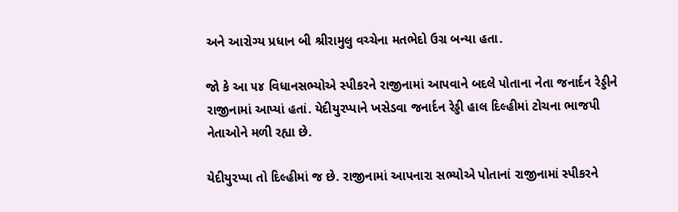અને આરોગ્ય પ્રધાન બી શ્રીરામુલુ વચ્ચેના મતભેદો ઉગ્ર બન્યા હતા.

જો કે આ ૫૪ વિધાનસભ્યોએ સ્પીકરને રાજીનામાં આપવાને બદલે પોતાના નેતા જનાર્દન રેડ્ડીને રાજીનામાં આપ્યાં હતાં. યેદીયુરપ્પાને ખસેડવા જનાર્દન રેડ્ડી હાલ દિલ્હીમાં ટોચના ભાજપી નેતાઓને મળી રહ્યા છે.

યેદીયુરપ્પા તો દિલ્હીમાં જ છે. રાજીનામાં આપનારા સભ્યોએ પોતાનાં રાજીનામાં સ્પીકરને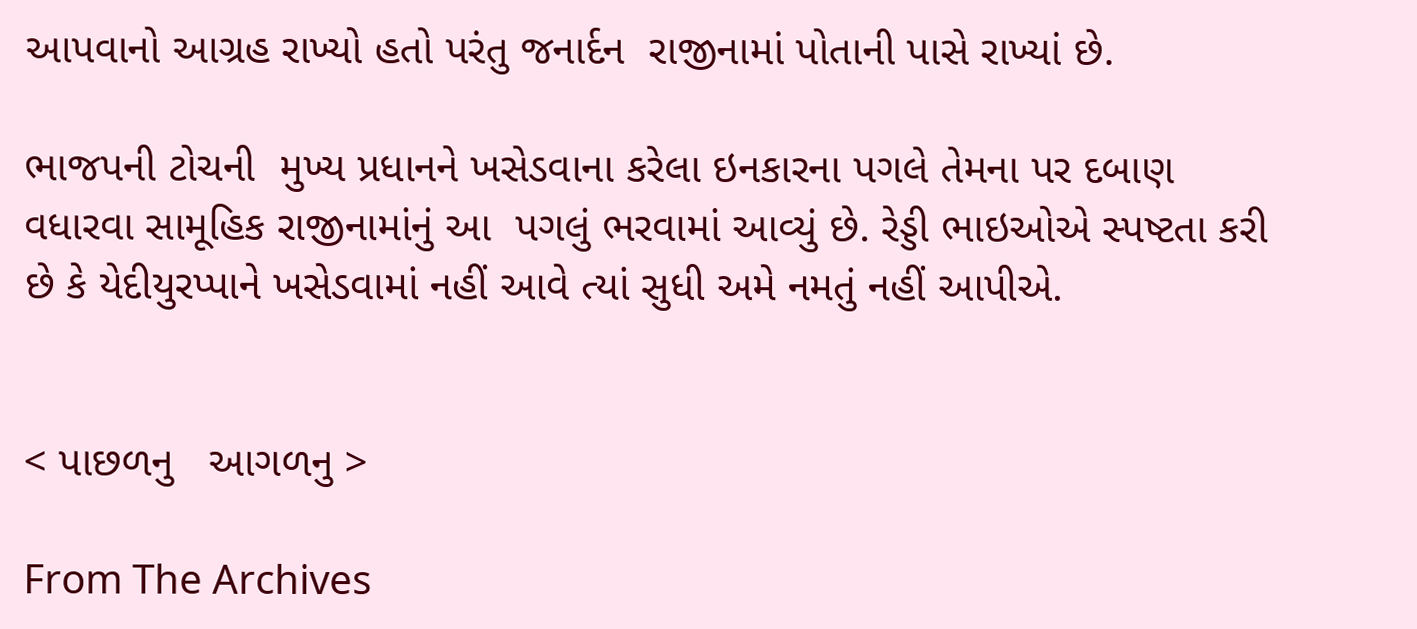આપવાનો આગ્રહ રાખ્યો હતો પરંતુ જનાર્દન  રાજીનામાં પોતાની પાસે રાખ્યાં છે.

ભાજપની ટોચની  મુખ્ય પ્રધાનને ખસેડવાના કરેલા ઇનકારના પગલે તેમના પર દબાણ વધારવા સામૂહિક રાજીનામાંનું આ  પગલું ભરવામાં આવ્યું છે. રેડ્ડી ભાઇઓએ સ્પષ્ટતા કરી છે કે યેદીયુરપ્પાને ખસેડવામાં નહીં આવે ત્યાં સુધી અમે નમતું નહીં આપીએ.


< પાછળનુ   આગળનુ >

From The Archives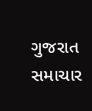ગુજરાત સમાચાર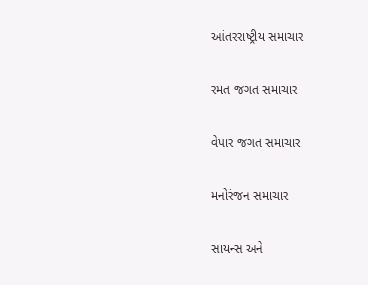આંતરરાષ્ટ્રીય સમાચાર

રમત જગત સમાચાર

વેપાર જગત સમાચાર

મનોરંજન સમાચાર

સાયન્સ અને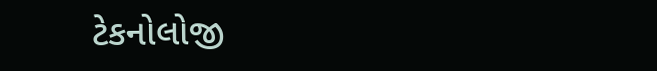ટેકનોલોજી